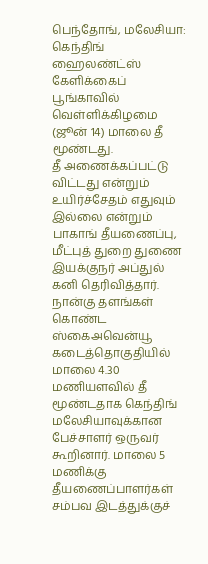பெந்தோங், மலேசியா: கெந்திங் ஹைலண்ட்ஸ் கேளிக்கைப் பூங்காவில் வெள்ளிக்கிழமை (ஜூன் 14) மாலை தீ மூண்டது.
தீ அணைக்கப்பட்டு விட்டது என்றும் உயிர்ச்சேதம் எதுவும் இல்லை என்றும் பாகாங் தீயணைப்பு, மீட்புத் துறை துணை இயக்குநர் அப்துல் கனி தெரிவித்தார்.
நான்கு தளங்கள் கொண்ட ஸ்கைஅவென்யூ கடைத்தொகுதியில் மாலை 4.30 மணியளவில் தீ மூண்டதாக கெந்திங் மலேசியாவுக்கான பேச்சாளர் ஒருவர் கூறினார். மாலை 5 மணிக்கு தீயணைப்பாளர்கள் சம்பவ இடத்துக்குச்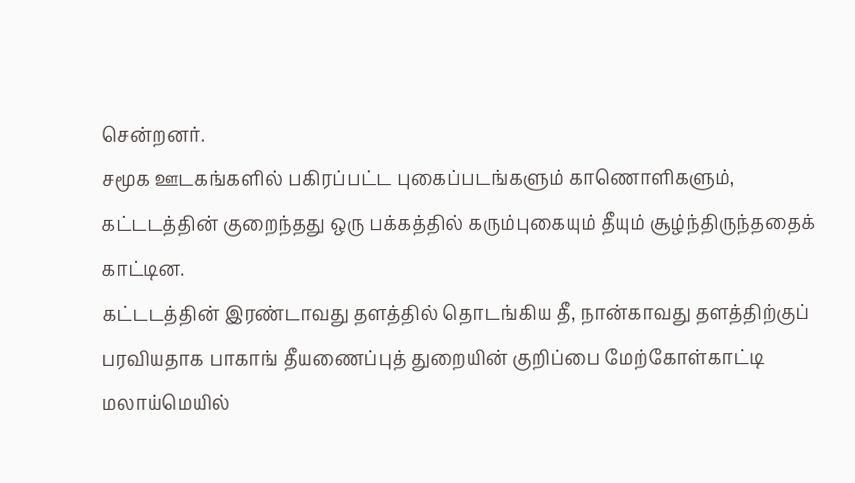சென்றனர்.
சமூக ஊடகங்களில் பகிரப்பட்ட புகைப்படங்களும் காணொளிகளும், கட்டடத்தின் குறைந்தது ஒரு பக்கத்தில் கரும்புகையும் தீயும் சூழ்ந்திருந்ததைக் காட்டின.
கட்டடத்தின் இரண்டாவது தளத்தில் தொடங்கிய தீ, நான்காவது தளத்திற்குப் பரவியதாக பாகாங் தீயணைப்புத் துறையின் குறிப்பை மேற்கோள்காட்டி மலாய்மெயில்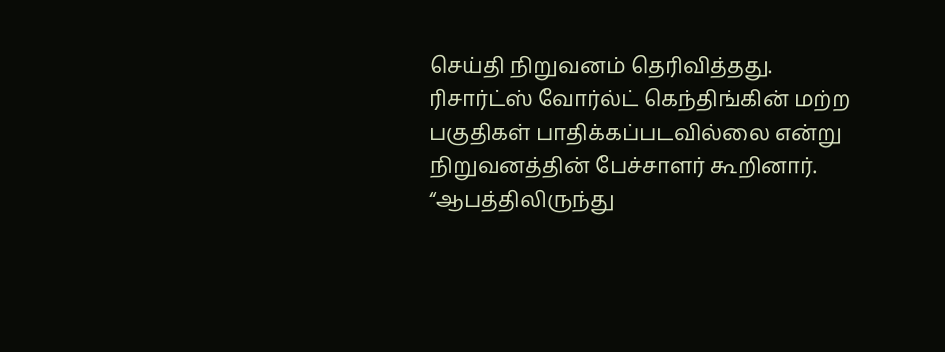செய்தி நிறுவனம் தெரிவித்தது.
ரிசார்ட்ஸ் வோர்ல்ட் கெந்திங்கின் மற்ற பகுதிகள் பாதிக்கப்படவில்லை என்று நிறுவனத்தின் பேச்சாளர் கூறினார்.
“ஆபத்திலிருந்து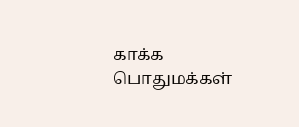காக்க பொதுமக்கள்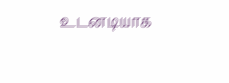உடனடியாக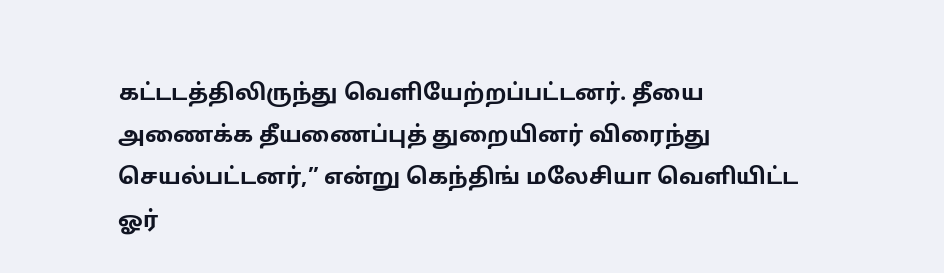கட்டடத்திலிருந்து வெளியேற்றப்பட்டனர். தீயை அணைக்க தீயணைப்புத் துறையினர் விரைந்து செயல்பட்டனர்,” என்று கெந்திங் மலேசியா வெளியிட்ட ஓர்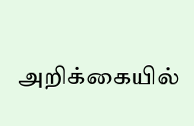அறிக்கையில்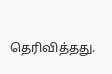தெரிவித்தது.